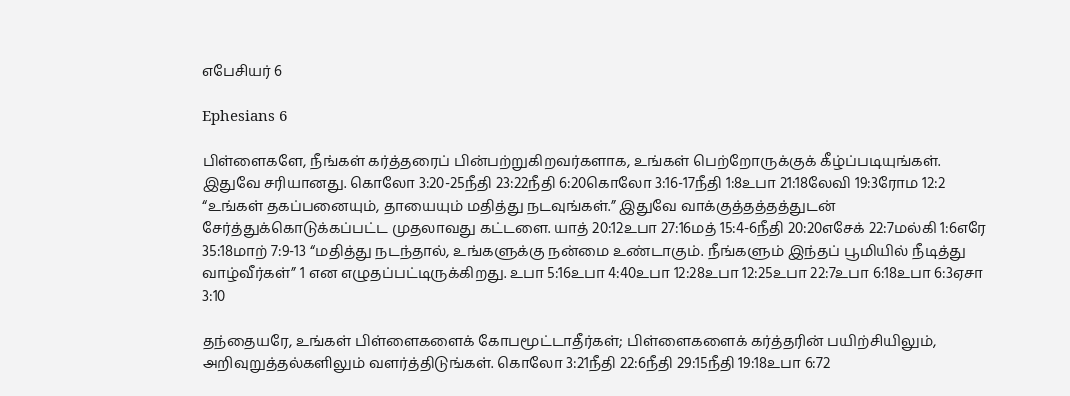எபேசியர் 6

Ephesians 6

பிள்ளைகளே, நீங்கள் கர்த்தரைப் பின்பற்றுகிறவர்களாக, உங்கள் பெற்றோருக்குக் கீழ்ப்படியுங்கள். இதுவே சரியானது. கொலோ 3:20-25நீதி 23:22நீதி 6:20கொலோ 3:16-17நீதி 1:8உபா 21:18லேவி 19:3ரோம 12:2 “உங்கள் தகப்பனையும், தாயையும் மதித்து நடவுங்கள்.” இதுவே வாக்குத்தத்தத்துடன் சேர்த்துக்கொடுக்கப்பட்ட முதலாவது கட்டளை. யாத் 20:12உபா 27:16மத் 15:4-6நீதி 20:20எசேக் 22:7மல்கி 1:6எரே 35:18மாற் 7:9-13 “மதித்து நடந்தால், உங்களுக்கு நன்மை உண்டாகும். நீங்களும் இந்தப் பூமியில் நீடித்து வாழ்வீர்கள்” 1 என எழுதப்பட்டிருக்கிறது. உபா 5:16உபா 4:40உபா 12:28உபா 12:25உபா 22:7உபா 6:18உபா 6:3ஏசா 3:10

தந்தையரே, உங்கள் பிள்ளைகளைக் கோபமூட்டாதீர்கள்; பிள்ளைகளைக் கர்த்தரின் பயிற்சியிலும், அறிவுறுத்தல்களிலும் வளர்த்திடுங்கள். கொலோ 3:21நீதி 22:6நீதி 29:15நீதி 19:18உபா 6:72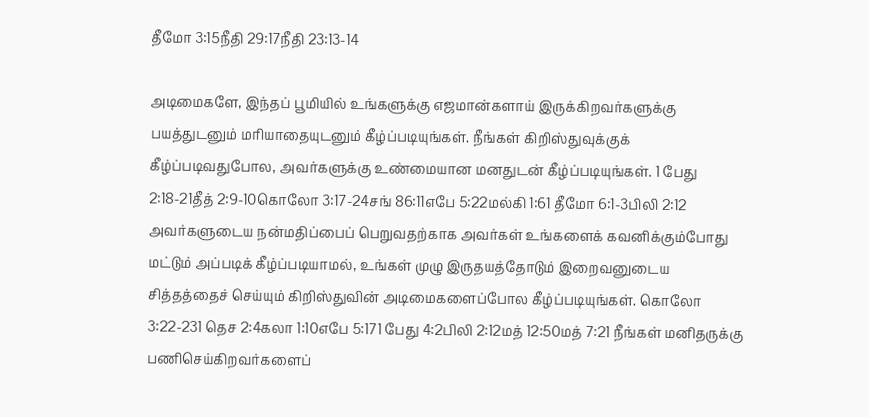தீமோ 3:15நீதி 29:17நீதி 23:13-14

அடிமைகளே, இந்தப் பூமியில் உங்களுக்கு எஜமான்களாய் இருக்கிறவர்களுக்கு பயத்துடனும் மரியாதையுடனும் கீழ்ப்படியுங்கள். நீங்கள் கிறிஸ்துவுக்குக் கீழ்ப்படிவதுபோல, அவர்களுக்கு உண்மையான மனதுடன் கீழ்ப்படியுங்கள். 1 பேது 2:18-21தீத் 2:9-10கொலோ 3:17-24சங் 86:11எபே 5:22மல்கி 1:61 தீமோ 6:1-3பிலி 2:12 அவர்களுடைய நன்மதிப்பைப் பெறுவதற்காக அவர்கள் உங்களைக் கவனிக்கும்போது மட்டும் அப்படிக் கீழ்ப்படியாமல், உங்கள் முழு இருதயத்தோடும் இறைவனுடைய சித்தத்தைச் செய்யும் கிறிஸ்துவின் அடிமைகளைப்போல கீழ்ப்படியுங்கள். கொலோ 3:22-231 தெச 2:4கலா 1:10எபே 5:171 பேது 4:2பிலி 2:12மத் 12:50மத் 7:21 நீங்கள் மனிதருக்கு பணிசெய்கிறவர்களைப்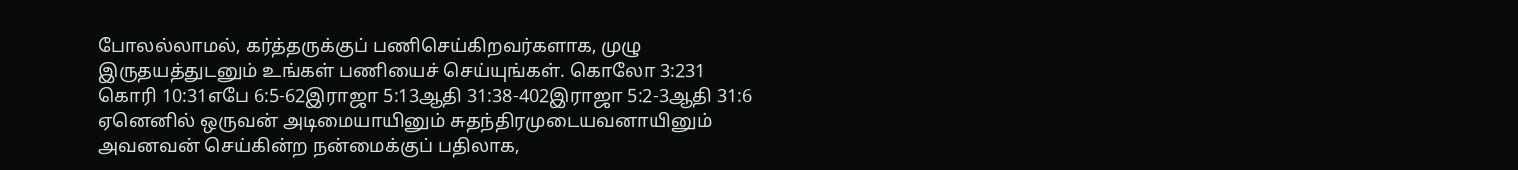போலல்லாமல், கர்த்தருக்குப் பணிசெய்கிறவர்களாக, முழு இருதயத்துடனும் உங்கள் பணியைச் செய்யுங்கள். கொலோ 3:231 கொரி 10:31எபே 6:5-62இராஜா 5:13ஆதி 31:38-402இராஜா 5:2-3ஆதி 31:6 ஏனெனில் ஒருவன் அடிமையாயினும் சுதந்திரமுடையவனாயினும் அவனவன் செய்கின்ற நன்மைக்குப் பதிலாக,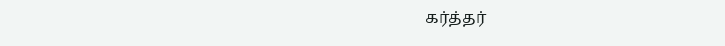கர்த்தர்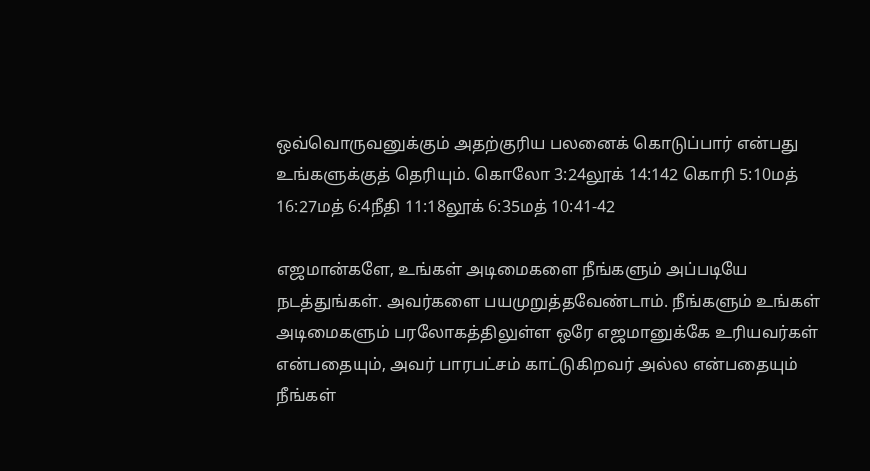ஒவ்வொருவனுக்கும் அதற்குரிய பலனைக் கொடுப்பார் என்பது உங்களுக்குத் தெரியும். கொலோ 3:24லூக் 14:142 கொரி 5:10மத் 16:27மத் 6:4நீதி 11:18லூக் 6:35மத் 10:41-42

எஜமான்களே, உங்கள் அடிமைகளை நீங்களும் அப்படியே நடத்துங்கள். அவர்களை பயமுறுத்தவேண்டாம். நீங்களும் உங்கள் அடிமைகளும் பரலோகத்திலுள்ள ஒரே எஜமானுக்கே உரியவர்கள் என்பதையும், அவர் பாரபட்சம் காட்டுகிறவர் அல்ல என்பதையும் நீங்கள்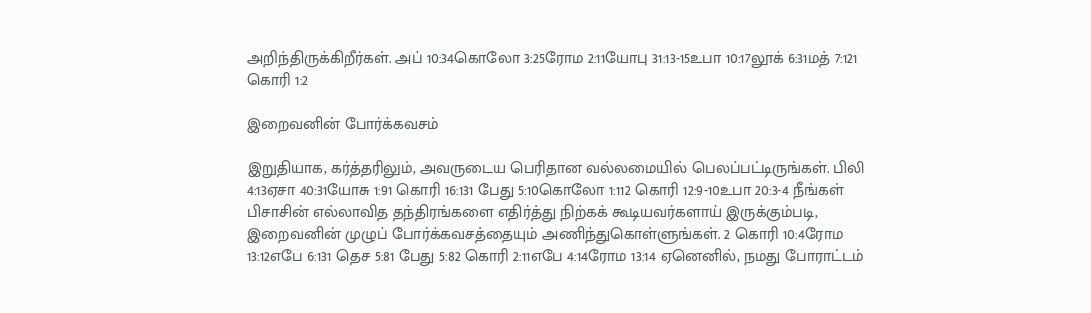அறிந்திருக்கிறீர்கள். அப் 10:34கொலோ 3:25ரோம 2:11யோபு 31:13-15உபா 10:17லூக் 6:31மத் 7:121 கொரி 1:2

இறைவனின் போர்க்கவசம்

இறுதியாக, கர்த்தரிலும், அவருடைய பெரிதான வல்லமையில் பெலப்பட்டிருங்கள். பிலி 4:13ஏசா 40:31யோசு 1:91 கொரி 16:131 பேது 5:10கொலோ 1:112 கொரி 12:9-10உபா 20:3-4 நீங்கள் பிசாசின் எல்லாவித தந்திரங்களை எதிர்த்து நிற்கக் கூடியவர்களாய் இருக்கும்படி, இறைவனின் முழுப் போர்க்கவசத்தையும் அணிந்துகொள்ளுங்கள். 2 கொரி 10:4ரோம 13:12எபே 6:131 தெச 5:81 பேது 5:82 கொரி 2:11எபே 4:14ரோம 13:14 ஏனெனில், நமது போராட்டம்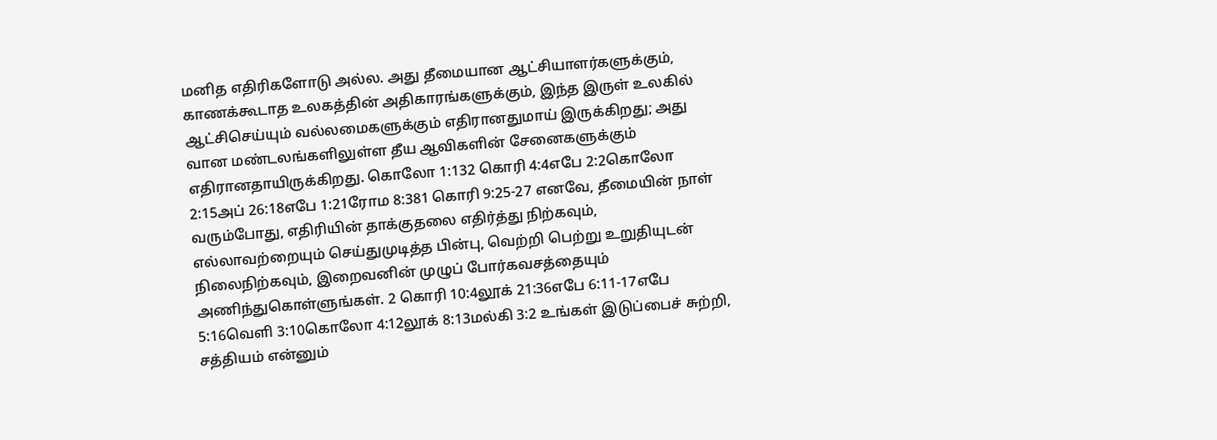மனித எதிரிகளோடு அல்ல. அது தீமையான ஆட்சியாளர்களுக்கும், காணக்கூடாத உலகத்தின் அதிகாரங்களுக்கும், இந்த இருள் உலகில் ஆட்சிசெய்யும் வல்லமைகளுக்கும் எதிரானதுமாய் இருக்கிறது; அது வான மண்டலங்களிலுள்ள தீய ஆவிகளின் சேனைகளுக்கும் எதிரானதாயிருக்கிறது. கொலோ 1:132 கொரி 4:4எபே 2:2கொலோ 2:15அப் 26:18எபே 1:21ரோம 8:381 கொரி 9:25-27 எனவே, தீமையின் நாள் வரும்போது, எதிரியின் தாக்குதலை எதிர்த்து நிற்கவும், எல்லாவற்றையும் செய்துமுடித்த பின்பு, வெற்றி பெற்று உறுதியுடன் நிலைநிற்கவும், இறைவனின் முழுப் போர்கவசத்தையும் அணிந்துகொள்ளுங்கள். 2 கொரி 10:4லூக் 21:36எபே 6:11-17எபே 5:16வெளி 3:10கொலோ 4:12லூக் 8:13மல்கி 3:2 உங்கள் இடுப்பைச் சுற்றி, சத்தியம் என்னும்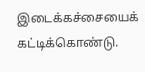இடைக்கச்சையைக் கட்டிக்கொண்டு.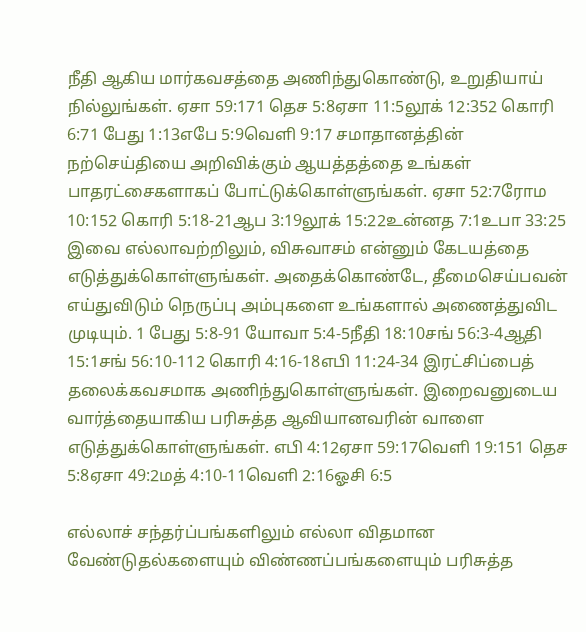நீதி ஆகிய மார்கவசத்தை அணிந்துகொண்டு, உறுதியாய் நில்லுங்கள். ஏசா 59:171 தெச 5:8ஏசா 11:5லூக் 12:352 கொரி 6:71 பேது 1:13எபே 5:9வெளி 9:17 சமாதானத்தின் நற்செய்தியை அறிவிக்கும் ஆயத்தத்தை உங்கள் பாதரட்சைகளாகப் போட்டுக்கொள்ளுங்கள். ஏசா 52:7ரோம 10:152 கொரி 5:18-21ஆப 3:19லூக் 15:22உன்னத 7:1உபா 33:25 இவை எல்லாவற்றிலும், விசுவாசம் என்னும் கேடயத்தை எடுத்துக்கொள்ளுங்கள். அதைக்கொண்டே, தீமைசெய்பவன் எய்துவிடும் நெருப்பு அம்புகளை உங்களால் அணைத்துவிட முடியும். 1 பேது 5:8-91 யோவா 5:4-5நீதி 18:10சங் 56:3-4ஆதி 15:1சங் 56:10-112 கொரி 4:16-18எபி 11:24-34 இரட்சிப்பைத் தலைக்கவசமாக அணிந்துகொள்ளுங்கள். இறைவனுடைய வார்த்தையாகிய பரிசுத்த ஆவியானவரின் வாளை எடுத்துக்கொள்ளுங்கள். எபி 4:12ஏசா 59:17வெளி 19:151 தெச 5:8ஏசா 49:2மத் 4:10-11வெளி 2:16ஓசி 6:5

எல்லாச் சந்தர்ப்பங்களிலும் எல்லா விதமான வேண்டுதல்களையும் விண்ணப்பங்களையும் பரிசுத்த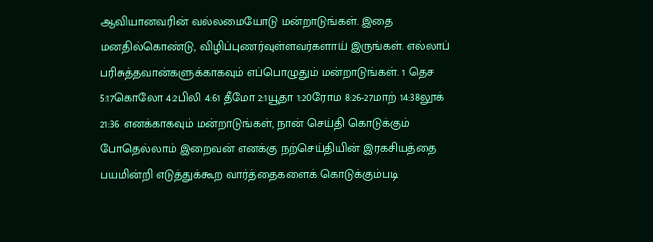ஆவியானவரின் வல்லமையோடு மன்றாடுங்கள். இதை மனதில்கொண்டு, விழிப்புணர்வுள்ளவர்களாய் இருங்கள். எல்லாப் பரிசுத்தவான்களுக்காகவும் எப்பொழுதும் மன்றாடுங்கள். 1 தெச 5:17கொலோ 4:2பிலி 4:61 தீமோ 2:1யூதா 1:20ரோம 8:26-27மாற் 14:38லூக் 21:36 எனக்காகவும் மன்றாடுங்கள், நான் செய்தி கொடுக்கும் போதெல்லாம் இறைவன் எனக்கு நற்செய்தியின் இரகசியத்தை பயமின்றி எடுத்துக்கூற வார்த்தைகளைக் கொடுக்கும்படி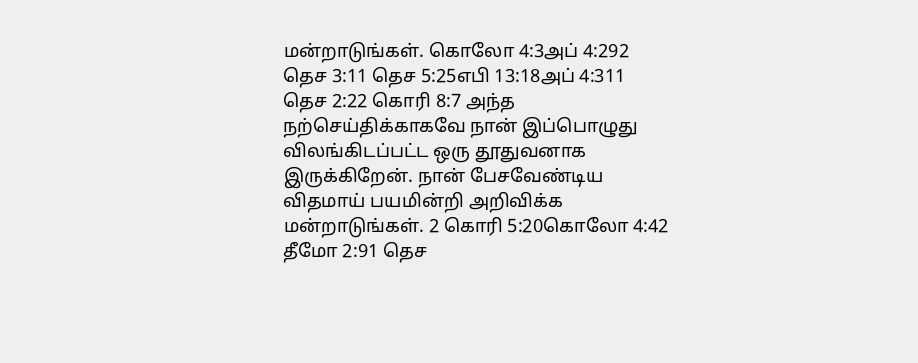மன்றாடுங்கள். கொலோ 4:3அப் 4:292 தெச 3:11 தெச 5:25எபி 13:18அப் 4:311 தெச 2:22 கொரி 8:7 அந்த நற்செய்திக்காகவே நான் இப்பொழுது விலங்கிடப்பட்ட ஒரு தூதுவனாக இருக்கிறேன். நான் பேசவேண்டிய விதமாய் பயமின்றி அறிவிக்க மன்றாடுங்கள். 2 கொரி 5:20கொலோ 4:42 தீமோ 2:91 தெச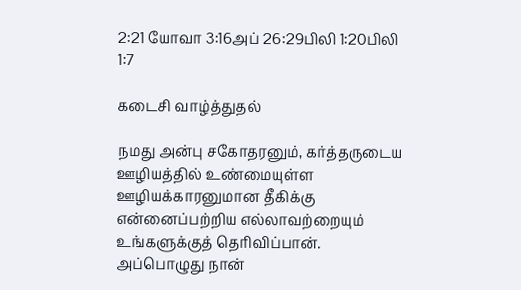2:21 யோவா 3:16அப் 26:29பிலி 1:20பிலி 1:7

கடைசி வாழ்த்துதல்

நமது அன்பு சகோதரனும், கர்த்தருடைய ஊழியத்தில் உண்மையுள்ள ஊழியக்காரனுமான தீகிக்கு என்னைப்பற்றிய எல்லாவற்றையும் உங்களுக்குத் தெரிவிப்பான். அப்பொழுது நான்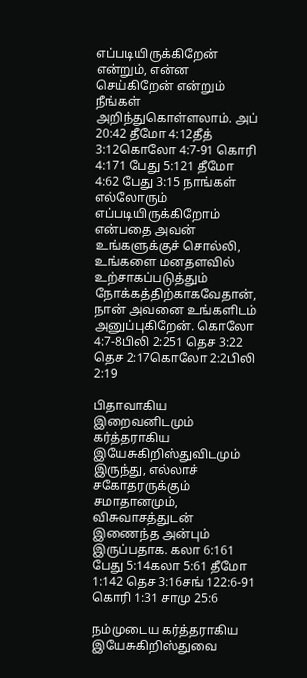எப்படியிருக்கிறேன் என்றும், என்ன செய்கிறேன் என்றும் நீங்கள் அறிந்துகொள்ளலாம். அப் 20:42 தீமோ 4:12தீத் 3:12கொலோ 4:7-91 கொரி 4:171 பேது 5:121 தீமோ 4:62 பேது 3:15 நாங்கள் எல்லோரும் எப்படியிருக்கிறோம் என்பதை அவன் உங்களுக்குச் சொல்லி, உங்களை மனதளவில் உற்சாகப்படுத்தும் நோக்கத்திற்காகவேதான், நான் அவனை உங்களிடம் அனுப்புகிறேன். கொலோ 4:7-8பிலி 2:251 தெச 3:22 தெச 2:17கொலோ 2:2பிலி 2:19

பிதாவாகிய இறைவனிடமும் கர்த்தராகிய இயேசுகிறிஸ்துவிடமும் இருந்து, எல்லாச் சகோதரருக்கும் சமாதானமும், விசுவாசத்துடன் இணைந்த அன்பும் இருப்பதாக. கலா 6:161 பேது 5:14கலா 5:61 தீமோ 1:142 தெச 3:16சங் 122:6-91 கொரி 1:31 சாமு 25:6

நம்முடைய கர்த்தராகிய இயேசுகிறிஸ்துவை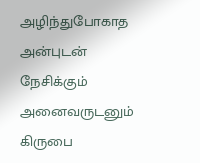அழிந்துபோகாத அன்புடன் நேசிக்கும் அனைவருடனும் கிருபை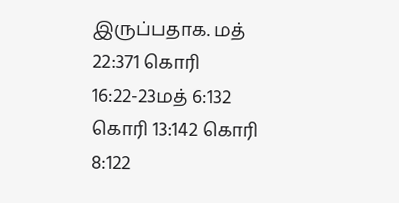இருப்பதாக. மத் 22:371 கொரி 16:22-23மத் 6:132 கொரி 13:142 கொரி 8:122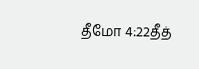தீமோ 4:22தீத்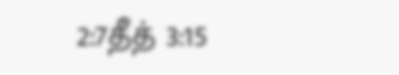2:7தீத் 3:15